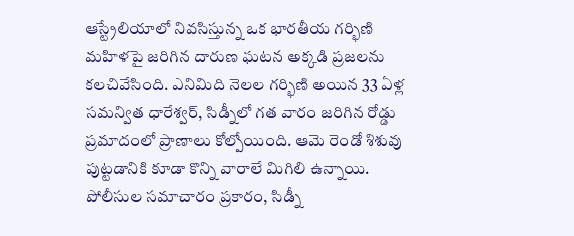ఆస్ట్రేలియాలో నివసిస్తున్న ఒక భారతీయ గర్భిణి మహిళపై జరిగిన దారుణ ఘటన అక్కడి ప్రజలను కలచివేసింది. ఎనిమిది నెలల గర్భిణి అయిన 33 ఏళ్ల సమన్విత ధారేశ్వర్, సిడ్నీలో గత వారం జరిగిన రోడ్డు ప్రమాదంలో ప్రాణాలు కోల్పోయింది. ఆమె రెండో శిశువు పుట్టడానికి కూడా కొన్ని వారాలే మిగిలి ఉన్నాయి.
పోలీసుల సమాచారం ప్రకారం, సిడ్నీ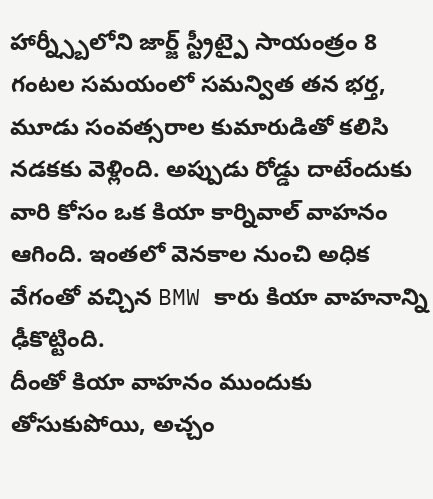హార్న్స్బీలోని జార్జ్ స్ట్రీట్పై సాయంత్రం 8 గంటల సమయంలో సమన్విత తన భర్త, మూడు సంవత్సరాల కుమారుడితో కలిసి నడకకు వెళ్లింది. అప్పుడు రోడ్డు దాటేందుకు వారి కోసం ఒక కియా కార్నివాల్ వాహనం ఆగింది. ఇంతలో వెనకాల నుంచి అధిక వేగంతో వచ్చిన BMW కారు కియా వాహనాన్ని ఢీకొట్టింది.
దీంతో కియా వాహనం ముందుకు తోసుకుపోయి, అచ్చం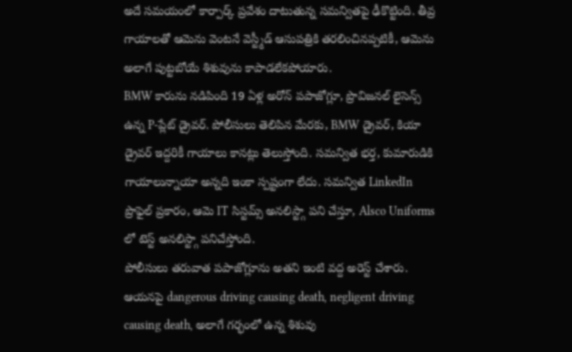అదే సమయంలో కార్పార్క్ ప్రవేశం దాటుతున్న సమన్వితపై ఢీకొట్టింది. తీవ్ర గాయాలతో ఆమెను వెంటనే వెస్ట్మీడ్ ఆసుపత్రికి తరలించినప్పటికీ, ఆమెను అలాగే పుట్టబోయే శిశువును కాపాడలేకపోయారు.
BMW కారును నడిపింది 19 ఏళ్ల అరోన్ పపాజోగ్లూ, ప్రొవిజనల్ లైసెన్స్ ఉన్న P-ప్లేట్ డ్రైవర్. పోలీసులు తెలిపిన మేరకు, BMW డ్రైవర్, కియా డ్రైవర్ ఇద్దరికీ గాయాలు కానట్లు తెలుస్తోంది. సమన్విత భర్త, కుమారుడికి గాయాలున్నాయా అన్నది ఇంకా స్పష్టంగా లేదు. సమన్విత LinkedIn ప్రొఫైల్ ప్రకారం, ఆమె IT సిస్టమ్స్ అనలిస్ట్గా పని చేస్తూ, Alsco Uniforms లో టెస్ట్ అనలిస్ట్గా పనిచేస్తోంది.
పోలీసులు తరువాత పపాజోగ్లూను అతని ఇంటి వద్ద అరెస్ట్ చేశారు. ఆయనపై dangerous driving causing death, negligent driving causing death, అలాగే గర్భంలో ఉన్న శిశువు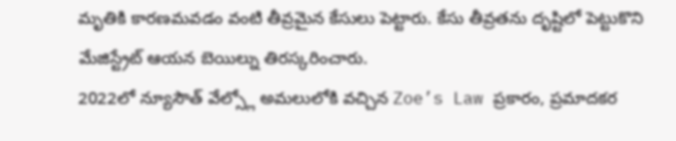మృతికి కారణమవడం వంటి తీవ్రమైన కేసులు పెట్టారు. కేసు తీవ్రతను దృష్టిలో పెట్టుకొని మేజిస్ట్రేట్ ఆయన బెయిల్ను తిరస్కరించారు.
2022లో న్యూసౌత్ వేల్స్లో అమలులోకి వచ్చిన Zoe’s Law ప్రకారం, ప్రమాదకర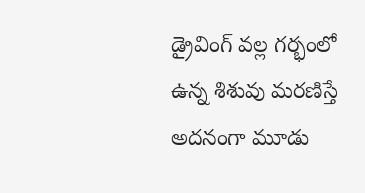డ్రైవింగ్ వల్ల గర్భంలో ఉన్న శిశువు మరణిస్తే అదనంగా మూడు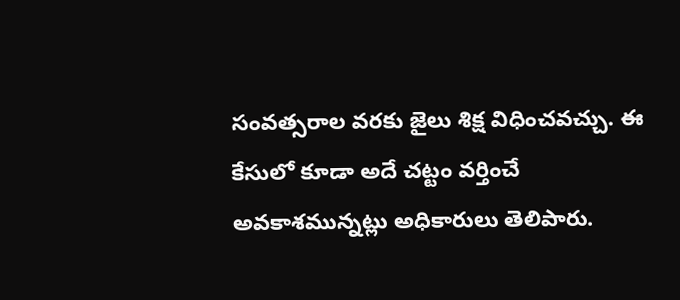సంవత్సరాల వరకు జైలు శిక్ష విధించవచ్చు. ఈ కేసులో కూడా అదే చట్టం వర్తించే అవకాశమున్నట్లు అధికారులు తెలిపారు.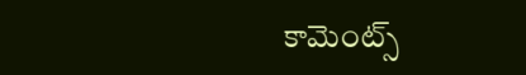కామెంట్స్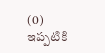(0)
ఇప్పటికి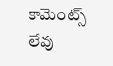కామెంట్స్ లేవు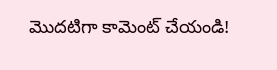మొదటిగా కామెంట్ చేయండి!